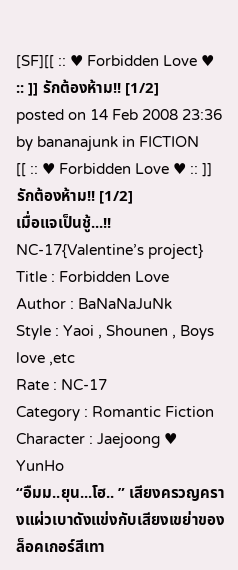[SF][[ :: ♥ Forbidden Love ♥ :: ]] รักต้องห้าม!! [1/2]
posted on 14 Feb 2008 23:36 by bananajunk in FICTION
[[ :: ♥ Forbidden Love ♥ :: ]] รักต้องห้าม!! [1/2]
เมื่อแจเป็นชู้...!! NC-17{Valentine’s project}
Title : Forbidden Love
Author : BaNaNaJuNk
Style : Yaoi , Shounen , Boys love ,etc
Rate : NC-17
Category : Romantic Fiction
Character : Jaejoong ♥ YunHo
“อืมม..ยุน...โฮ.. ” เสียงครวญครางแผ่วเบาดังแข่งกับเสียงเขย่าของล็อคเกอร์สีเทา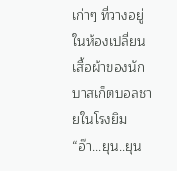เก่าๆ ที่วางอยู่ในห้องเปลี่ยนเสื้อผ้าของนักบาสเก็ตบอลชายในโรงยิม
“อ๊า...ยุน..ยุน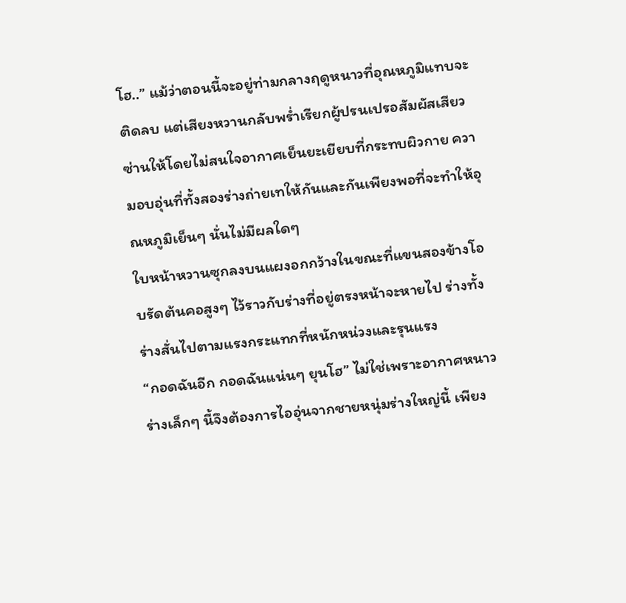โฮ..” แม้ว่าตอนนี้จะอยู่ท่ามกลางฤดูหนาวที่อุณหภูมิแทบจะติดลบ แต่เสียงหวานกลับพร่ำเรียกผู้ปรนเปรอสัมผัสเสียวซ่านให้โดยไม่สนใจอากาศเย็นยะเยียบที่กระทบผิวกาย ความอบอุ่นที่ทั้งสองร่างถ่ายเทให้กันและกันเพียงพอที่จะทำให้อุณหภูมิเย็นๆ นั่นไม่มีผลใดๆ
ใบหน้าหวานซุกลงบนแผงอกกว้างในขณะที่แขนสองข้างโอบรัดต้นคอสูงๆ ไว้ราวกับร่างที่อยู่ตรงหน้าจะหายไป ร่างทั้งร่างสั่นไปตามแรงกระแทกที่หนักหน่วงและรุนแรง
“กอดฉันอีก กอดฉันแน่นๆ ยุนโฮ” ไม่ใช่เพราะอากาศหนาวร่างเล็กๆ นี้จึงต้องการไออุ่นจากชายหนุ่มร่างใหญ่นี้ เพียง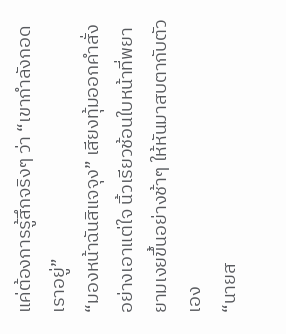แค่ต้องการรู้สึกจริงๆ ว่า “เขากำลังกอดเราอยู่”
“มองหน้าฉันสิแจจุง” เสียงทุ้มออกคำสั่งอย่างเอาแต่ใจ นิ้วเรียวช้อนใบหน้าที่พยายามเงยขึ้นอย่างช้าๆ ให้หันมาสบตากับตัวเอง
“นายส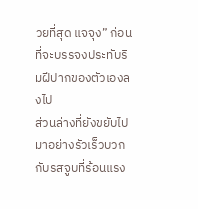วยที่สุด แจจุง” ก่อนที่จะบรรจงประทับริมฝีปากของตัวเองลงไป
ส่วนล่างที่ยังขยับไปมาอย่างรัวเร็วบวกกับรสจูบที่ร้อนแรง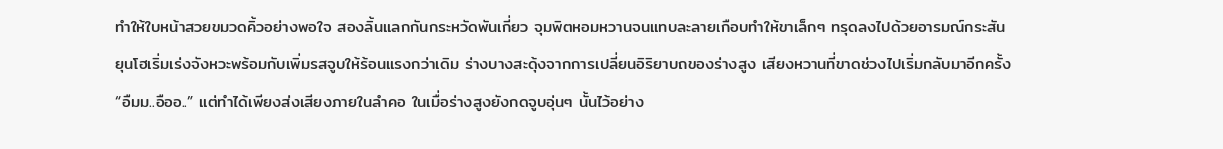ทำให้ใบหน้าสวยขมวดคิ้วอย่างพอใจ สองลิ้นแลกกันกระหวัดพันเกี่ยว จุมพิตหอมหวานจนแทบละลายเกือบทำให้ขาเล็กๆ ทรุดลงไปด้วยอารมณ์กระสัน
ยุนโฮเริ่มเร่งจังหวะพร้อมกับเพิ่มรสจูบให้ร้อนแรงกว่าเดิม ร่างบางสะดุ้งจากการเปลี่ยนอิริยาบถของร่างสูง เสียงหวานที่ขาดช่วงไปเริ่มกลับมาอีกครั้ง
“อืมม..อืออ..” แต่ทำได้เพียงส่งเสียงภายในลำคอ ในเมื่อร่างสูงยังกดจูบอุ่นๆ นั้นไว้อย่าง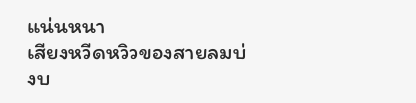แน่นหนา
เสียงหวีดหวิวของสายลมบ่งบ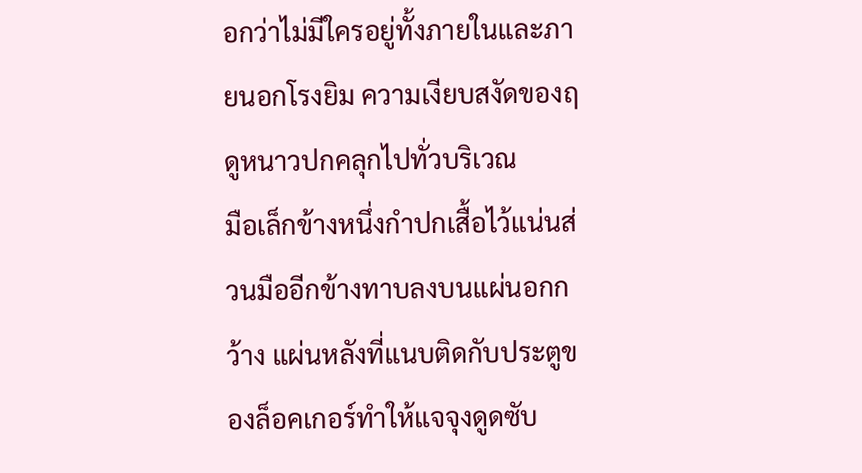อกว่าไม่มีใครอยู่ทั้งภายในและภายนอกโรงยิม ความเงียบสงัดของฤดูหนาวปกคลุกไปทั่วบริเวณ
มือเล็กข้างหนึ่งกำปกเสื้อไว้แน่นส่วนมืออีกข้างทาบลงบนแผ่นอกกว้าง แผ่นหลังที่แนบติดกับประตูของล็อคเกอร์ทำให้แจจุงดูดซับ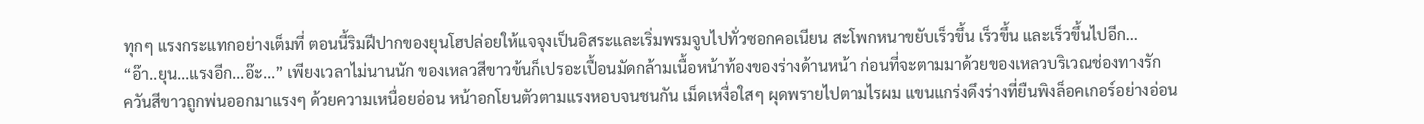ทุกๆ แรงกระแทกอย่างเต็มที่ ตอนนี้ริมฝีปากของยุนโฮปล่อยให้แจจุงเป็นอิสระและเริ่มพรมจูบไปทั่วซอกคอเนียน สะโพกหนาขยับเร็วขึ้น เร็วขึ้น และเร็วขึ้นไปอีก...
“อ๊า..ยุน...แรงอีก...อ๊ะ...” เพียงเวลาไม่นานนัก ของเหลวสีขาวข้นก็เปรอะเปื้อนมัดกล้ามเนื้อหน้าท้องของร่างด้านหน้า ก่อนที่จะตามมาด้วยของเหลวบริเวณช่องทางรัก
ควันสีขาวถูกพ่นออกมาแรงๆ ด้วยความเหนื่อยอ่อน หน้าอกโยนตัวตามแรงหอบจนชนกัน เม็ดเหงื่อใสๆ ผุดพรายไปตามไรผม แขนแกร่งดึงร่างที่ยืนพิงล็อคเกอร์อย่างอ่อน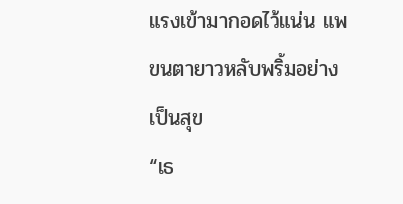แรงเข้ามากอดไว้แน่น แพขนตายาวหลับพริ้มอย่างเป็นสุข
“เธ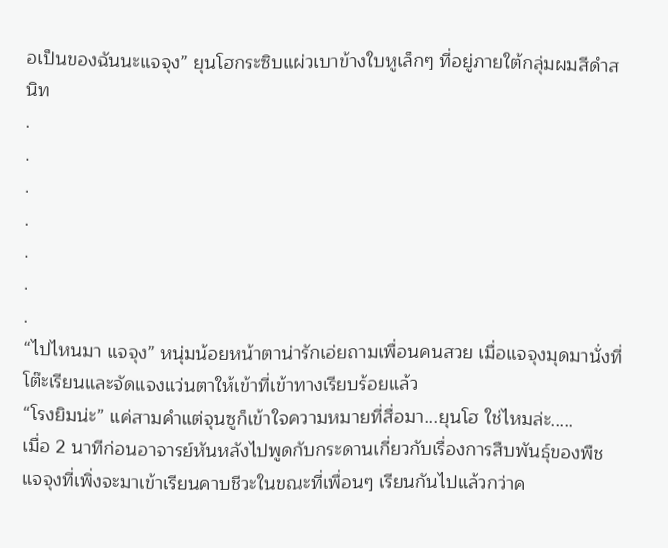อเป็นของฉันนะแจจุง” ยุนโฮกระซิบแผ่วเบาข้างใบหูเล็กๆ ที่อยู่ภายใต้กลุ่มผมสีดำสนิท
.
.
.
.
.
.
.
“ไปไหนมา แจจุง” หนุ่มน้อยหน้าตาน่ารักเอ่ยถามเพื่อนคนสวย เมื่อแจจุงมุดมานั่งที่โต๊ะเรียนและจัดแจงแว่นตาให้เข้าที่เข้าทางเรียบร้อยแล้ว
“โรงยิมน่ะ” แค่สามคำแต่จุนซูก็เข้าใจความหมายที่สื่อมา...ยุนโฮ ใช่ไหมล่ะ.....
เมื่อ 2 นาทีก่อนอาจารย์หันหลังไปพูดกับกระดานเกี่ยวกับเรื่องการสืบพันธุ์ของพืช แจจุงที่เพิ่งจะมาเข้าเรียนคาบชีวะในขณะที่เพื่อนๆ เรียนกันไปแล้วกว่าค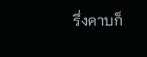รึ่งคาบก็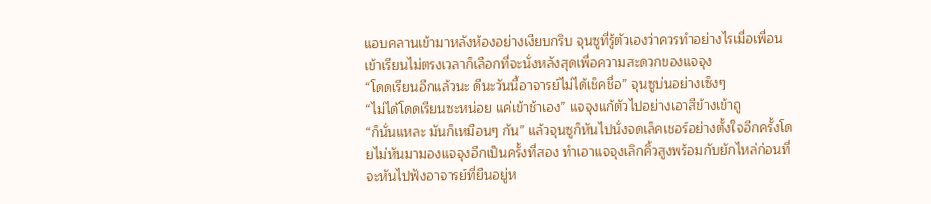แอบคลานเข้ามาหลังห้องอย่างเงียบกริบ จุนซูที่รู้ตัวเองว่าควรทำอย่างไรเมื่อเพื่อนเข้าเรียนไม่ตรงเวลาก็เลือกที่จะนั่งหลังสุดเพื่อความสะดวกของแจจุง
“โดดเรียนอีกแล้วนะ ดีนะวันนี้อาจารย์ไม่ได้เช็คชื่อ” จุนซูบ่นอย่างเซ็งๆ
“ไม่ได้โดดเรียนซะหน่อย แค่เข้าช้าเอง” แจจุงแก้ตัวไปอย่างเอาสีข้างเข้าถู
“ก็นั่นแหละ มันก็เหมือนๆ กัน” แล้วจุนซูก็หันไปนั่งจดเล็คเชอร์อย่างตั้งใจอีกครั้งโดยไม่หันมามองแจจุงอีกเป็นครั้งที่สอง ทำเอาแจจุงเลิกคิ้วสูงพร้อมกับยักไหล่ก่อนที่จะหันไปฟังอาจารย์ที่ยืนอยู่ห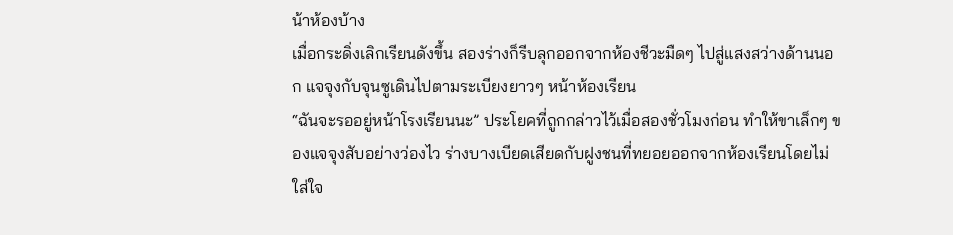น้าห้องบ้าง
เมื่อกระดิ่งเลิกเรียนดังขึ้น สองร่างก็รีบลุกออกจากห้องชีวะมืดๆ ไปสู่แสงสว่างด้านนอก แจจุงกับจุนซูเดินไปตามระเบียงยาวๆ หน้าห้องเรียน
“ฉันจะรออยู่หน้าโรงเรียนนะ” ประโยคที่ถูกกล่าวไว้เมื่อสองชั่วโมงก่อน ทำให้ขาเล็กๆ ของแจจุงสับอย่างว่องไว ร่างบางเบียดเสียดกับฝูงชนที่ทยอยออกจากห้องเรียนโดยไม่ใส่ใจ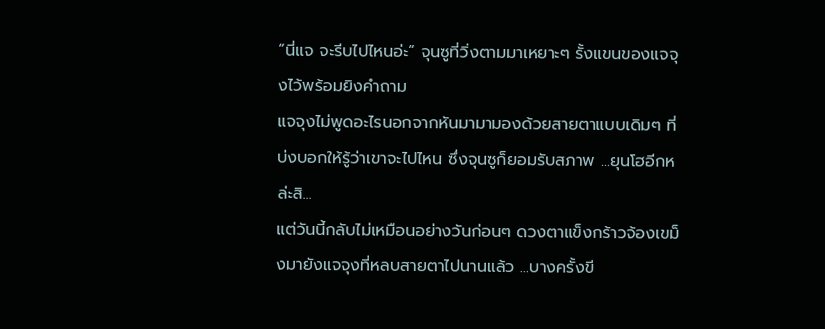“นี่แจ จะรีบไปไหนอ่ะ” จุนซูที่วิ่งตามมาเหยาะๆ รั้งแขนของแจจุงไว้พร้อมยิงคำถาม
แจจุงไม่พูดอะไรนอกจากหันมามามองด้วยสายตาแบบเดิมๆ ที่บ่งบอกให้รู้ว่าเขาจะไปไหน ซึ่งจุนซูก็ยอมรับสภาพ ...ยุนโฮอีกหล่ะสิ...
แต่วันนี้กลับไม่เหมือนอย่างวันก่อนๆ ดวงตาแข็งกร้าวจ้องเขม็งมายังแจจุงที่หลบสายตาไปนานแล้ว ...บางครั้งขี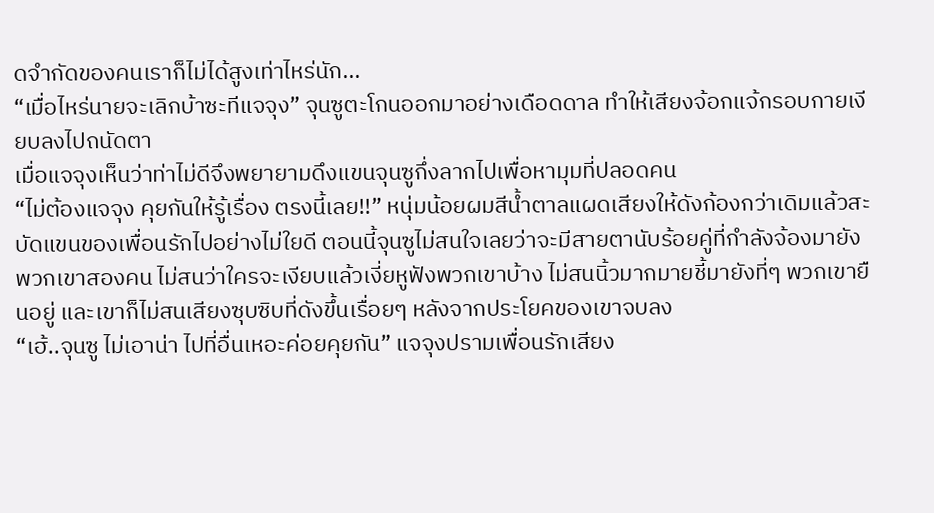ดจำกัดของคนเราก็ไม่ได้สูงเท่าไหร่นัก...
“เมื่อไหร่นายจะเลิกบ้าซะทีแจจุง” จุนซูตะโกนออกมาอย่างเดือดดาล ทำให้เสียงจ้อกแจ้กรอบกายเงียบลงไปถนัดตา
เมื่อแจจุงเห็นว่าท่าไม่ดีจึงพยายามดึงแขนจุนซูกึ่งลากไปเพื่อหามุมที่ปลอดคน
“ไม่ต้องแจจุง คุยกันให้รู้เรื่อง ตรงนี้เลย!!” หนุ่มน้อยผมสีน้ำตาลแผดเสียงให้ดังก้องกว่าเดิมแล้วสะบัดแขนของเพื่อนรักไปอย่างไม่ใยดี ตอนนี้จุนซูไม่สนใจเลยว่าจะมีสายตานับร้อยคู่ที่กำลังจ้องมายังพวกเขาสองคน ไม่สนว่าใครจะเงียบแล้วเงี่ยหูฟังพวกเขาบ้าง ไม่สนนิ้วมากมายชี้มายังที่ๆ พวกเขายืนอยู่ และเขาก็ไม่สนเสียงซุบซิบที่ดังขึ้นเรื่อยๆ หลังจากประโยคของเขาจบลง
“เฮ้..จุนซู ไม่เอาน่า ไปที่อื่นเหอะค่อยคุยกัน” แจจุงปรามเพื่อนรักเสียง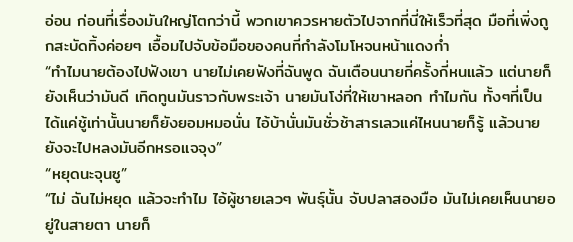อ่อน ก่อนที่เรื่องมันใหญ่โตกว่านี้ พวกเขาควรหายตัวไปจากที่นี่ให้เร็วที่สุด มือที่เพิ่งถูกสะบัดทิ้งค่อยๆ เอื้อมไปจับข้อมือของคนที่กำลังโมโหจนหน้าแดงก่ำ
“ทำไมนายต้องไปฟังเขา นายไม่เคยฟังที่ฉันพูด ฉันเตือนนายกี่ครั้งกี่หนแล้ว แต่นายก็ยังเห็นว่ามันดี เทิดทูนมันราวกับพระเจ้า นายมันโง่ที่ให้เขาหลอก ทำไมกัน ทั้งๆที่เป็นได้แค่ชู้เท่านั้นนายก็ยังยอมหมอนั่น ไอ้บ้านั่นมันชั่วช้าสารเลวแค่ไหนนายก็รู้ แล้วนายยังจะไปหลงมันอีกหรอแจจุง”
“หยุดนะจุนซู”
“ไม่ ฉันไม่หยุด แล้วจะทำไม ไอ้ผู้ชายเลวๆ พันธุ์นั้น จับปลาสองมือ มันไม่เคยเห็นนายอยู่ในสายตา นายก็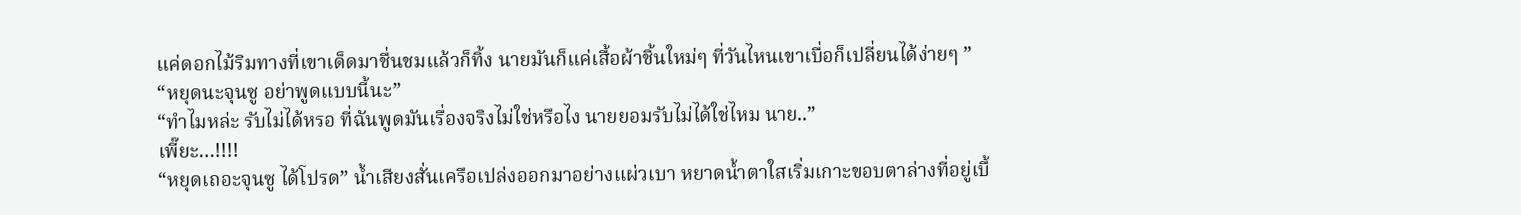แค่ดอกไม้ริมทางที่เขาเด็ดมาชื่นชมแล้วก็ทิ้ง นายมันก็แค่เสื้อผ้าชิ้นใหม่ๆ ที่วันไหนเขาเบื่อก็เปลี่ยนได้ง่ายๆ ”
“หยุดนะจุนซู อย่าพูดแบบนี้นะ”
“ทำไมหล่ะ รับไม่ได้หรอ ที่ฉันพูดมันเรื่องจริงไม่ใช่หรือไง นายยอมรับไม่ได้ใช่ไหม นาย..”
เพี๊ยะ…!!!!
“หยุดเถอะจุนซู ได้โปรด” น้ำเสียงสั่นเครือเปล่งออกมาอย่างแผ่วเบา หยาดน้ำตาใสเริ่มเกาะขอบตาล่างที่อยู่เบื้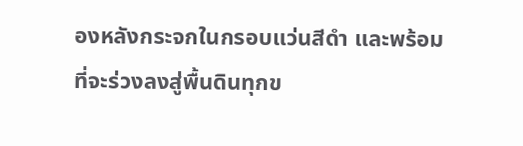องหลังกระจกในกรอบแว่นสีดำ และพร้อมที่จะร่วงลงสู่พื้นดินทุกข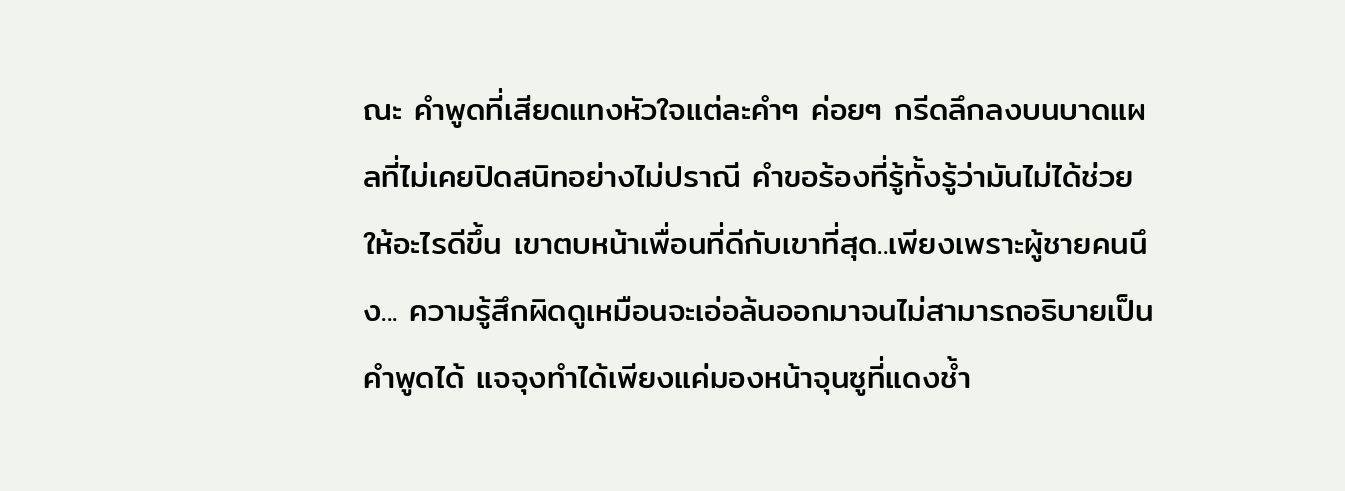ณะ คำพูดที่เสียดแทงหัวใจแต่ละคำๆ ค่อยๆ กรีดลึกลงบนบาดแผลที่ไม่เคยปิดสนิทอย่างไม่ปราณี คำขอร้องที่รู้ทั้งรู้ว่ามันไม่ได้ช่วยให้อะไรดีขึ้น เขาตบหน้าเพื่อนที่ดีกับเขาที่สุด..เพียงเพราะผู้ชายคนนึง... ความรู้สึกผิดดูเหมือนจะเอ่อล้นออกมาจนไม่สามารถอธิบายเป็นคำพูดได้ แจจุงทำได้เพียงแค่มองหน้าจุนซูที่แดงช้ำ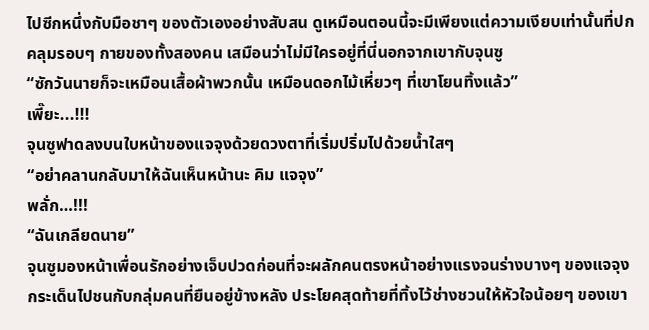ไปซีกหนึ่งกับมือชาๆ ของตัวเองอย่างสับสน ดูเหมือนตอนนี้จะมีเพียงแต่ความเงียบเท่านั้นที่ปกคลุมรอบๆ กายของทั้งสองคน เสมือนว่าไม่มีใครอยู่ที่นี่นอกจากเขากับจุนซู
“ซักวันนายก็จะเหมือนเสื้อผ้าพวกนั้น เหมือนดอกไม้เหี่ยวๆ ที่เขาโยนทิ้งแล้ว”
เพี๊ยะ...!!!
จุนซูฟาดลงบนใบหน้าของแจจุงด้วยดวงตาที่เริ่มปริ่มไปด้วยน้ำใสๆ
“อย่าคลานกลับมาให้ฉันเห็นหน้านะ คิม แจจุง”
พลั่ก…!!!
“ฉันเกลียดนาย”
จุนซูมองหน้าเพื่อนรักอย่างเจ็บปวดก่อนที่จะผลักคนตรงหน้าอย่างแรงจนร่างบางๆ ของแจจุงกระเด็นไปชนกับกลุ่มคนที่ยืนอยู่ข้างหลัง ประโยคสุดท้ายที่ทิ้งไว้ช่างชวนให้หัวใจน้อยๆ ของเขา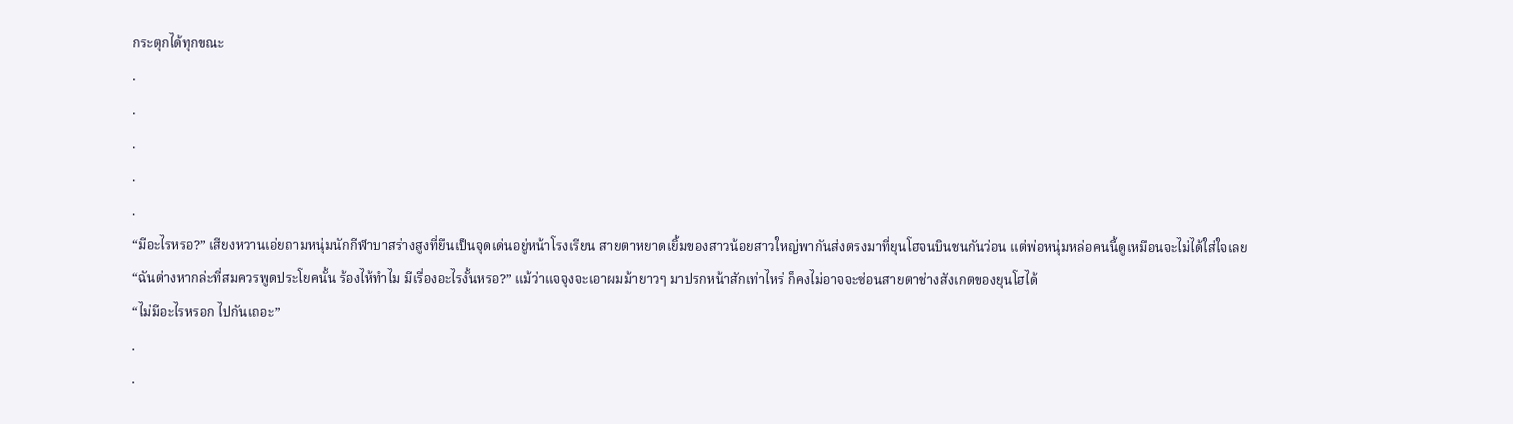กระตุกได้ทุกขณะ
.
.
.
.
.
“มีอะไรหรอ?” เสียงหวานเอ่ยถามหนุ่มนักกีฬาบาสร่างสูงที่ยืนเป็นจุดเด่นอยู่หน้าโรงเรียน สายตาหยาดเยิ้มของสาวน้อยสาวใหญ่พากันส่งตรงมาที่ยุนโฮจนบินชนกันว่อน แต่พ่อหนุ่มหล่อคนนี้ดูเหมือนจะไม่ได้ใส่ใจเลย
“ฉันต่างหากล่ะที่สมควรพูดประโยคนั้น ร้องไห้ทำไม มีเรื่องอะไรงั้นหรอ?” แม้ว่าแจจุงจะเอาผมม้ายาวๆ มาปรกหน้าสักเท่าไหร่ ก็คงไม่อาจจะซ่อนสายตาช่างสังเกตของยุนโฮได้
“ไม่มีอะไรหรอก ไปกันเถอะ”
.
.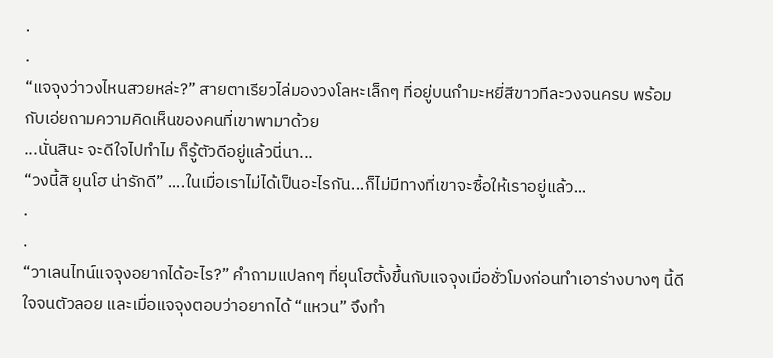.
.
“แจจุงว่าวงไหนสวยหล่ะ?” สายตาเรียวไล่มองวงโลหะเล็กๆ ที่อยู่บนกำมะหยี่สีขาวทีละวงจนครบ พร้อมกับเอ่ยถามความคิดเห็นของคนที่เขาพามาด้วย
...นั่นสินะ จะดีใจไปทำไม ก็รู้ตัวดีอยู่แล้วนี่นา...
“วงนี้สิ ยุนโฮ น่ารักดี” ....ในเมื่อเราไม่ได้เป็นอะไรกัน...ก็ไม่มีทางที่เขาจะซื้อให้เราอยู่แล้ว...
.
.
“วาเลนไทน์แจจุงอยากได้อะไร?” คำถามแปลกๆ ที่ยุนโฮตั้งขึ้นกับแจจุงเมื่อชั่วโมงก่อนทำเอาร่างบางๆ นี้ดีใจจนตัวลอย และเมื่อแจจุงตอบว่าอยากได้ “แหวน” จึงทำ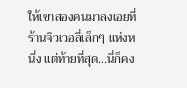ให้เขาสองคนมาลงเอยที่ร้านจิวเวอลี่เล็กๆ แห่งหนึ่ง แต่ท้ายที่สุด...นี่ก็คง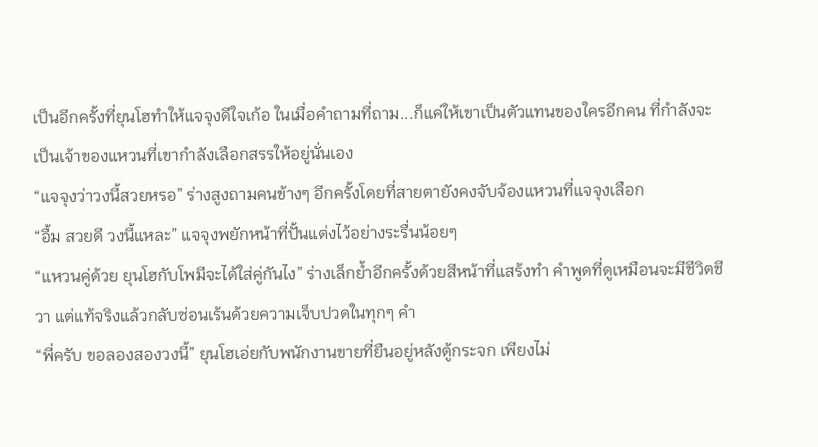เป็นอีกครั้งที่ยุนโฮทำให้แจจุงดีใจเก้อ ในเมื่อคำถามที่ถาม...ก็แค่ให้เขาเป็นตัวแทนของใครอีกคน ที่กำลังจะเป็นเจ้าของแหวนที่เขากำลังเลือกสรรให้อยู่นั่นเอง
“แจจุงว่าวงนี้สวยหรอ” ร่างสูงถามคนข้างๆ อีกครั้งโดยที่สายตายังคงจับจ้องแหวนที่แจจุงเลือก
“อื้ม สวยดี วงนี้แหละ” แจจุงพยักหน้าที่ปั้นแต่งไว้อย่างระรื่นน้อยๆ
“แหวนคู่ด้วย ยุนโฮกับโพมีจะได้ใส่คู่กันไง” ร่างเล็กย้ำอีกครั้งด้วยสีหน้าที่แสร้งทำ คำพูดที่ดูเหมือนจะมีชีวิตชีวา แต่แท้จริงแล้วกลับซ่อนเร้นด้วยความเจ็บปวดในทุกๆ คำ
“พี่ครับ ขอลองสองวงนี้” ยุนโฮเอ่ยกับพนักงานขายที่ยืนอยู่หลังตู้กระจก เพียงไม่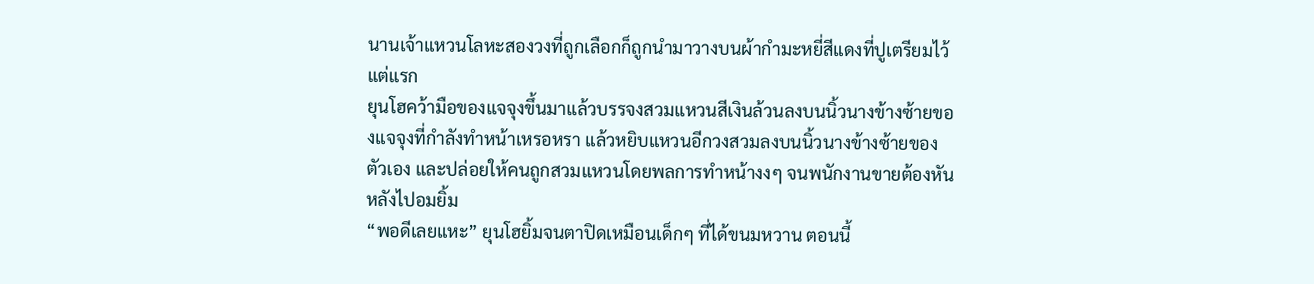นานเจ้าแหวนโลหะสองวงที่ถูกเลือกก็ถูกนำมาวางบนผ้ากำมะหยี่สีแดงที่ปูเตรียมไว้แต่แรก
ยุนโฮคว้ามือของแจจุงขึ้นมาแล้วบรรจงสวมแหวนสีเงินล้วนลงบนนิ้วนางข้างซ้ายของแจจุงที่กำลังทำหน้าเหรอหรา แล้วหยิบแหวนอีกวงสวมลงบนนิ้วนางข้างซ้ายของตัวเอง และปล่อยให้คนถูกสวมแหวนโดยพลการทำหน้างงๆ จนพนักงานขายต้องหันหลังไปอมยิ้ม
“พอดีเลยแหะ” ยุนโฮยิ้มจนตาปิดเหมือนเด็กๆ ที่ได้ขนมหวาน ตอนนี้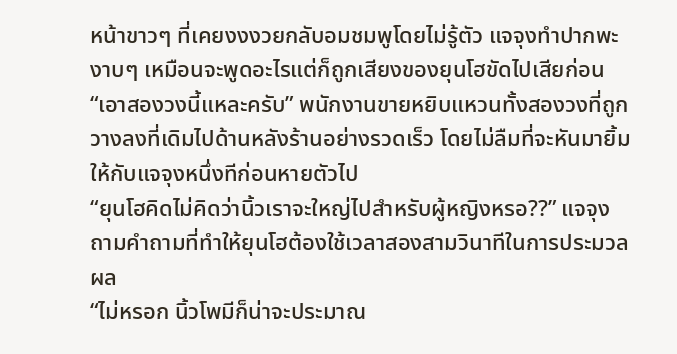หน้าขาวๆ ที่เคยงงงวยกลับอมชมพูโดยไม่รู้ตัว แจจุงทำปากพะงาบๆ เหมือนจะพูดอะไรแต่ก็ถูกเสียงของยุนโฮขัดไปเสียก่อน
“เอาสองวงนี้แหละครับ” พนักงานขายหยิบแหวนทั้งสองวงที่ถูกวางลงที่เดิมไปด้านหลังร้านอย่างรวดเร็ว โดยไม่ลืมที่จะหันมายิ้มให้กับแจจุงหนึ่งทีก่อนหายตัวไป
“ยุนโฮคิดไม่คิดว่านิ้วเราจะใหญ่ไปสำหรับผู้หญิงหรอ??” แจจุงถามคำถามที่ทำให้ยุนโฮต้องใช้เวลาสองสามวินาทีในการประมวลผล
“ไม่หรอก นิ้วโพมีก็น่าจะประมาณ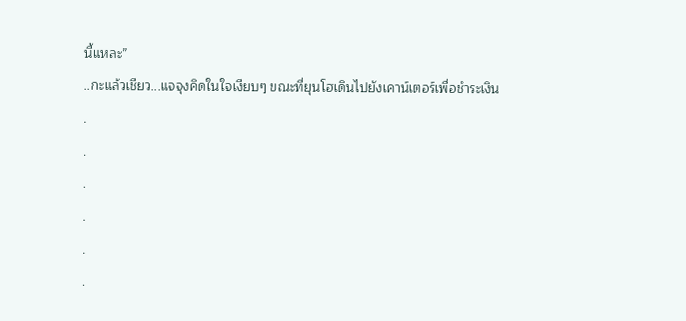นี้แหละ”
..กะแล้วเชียว...แจจุงคิดในใจเงียบๆ ขณะที่ยุนโฮเดินไปยังเคาน์เตอร์เพื่อชำระเงิน
.
.
.
.
.
.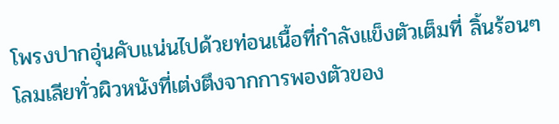โพรงปากอุ่นคับแน่นไปด้วยท่อนเนื้อที่กำลังแข็งตัวเต็มที่ ลิ้นร้อนๆ โลมเลียทั่วผิวหนังที่เต่งตึงจากการพองตัวของ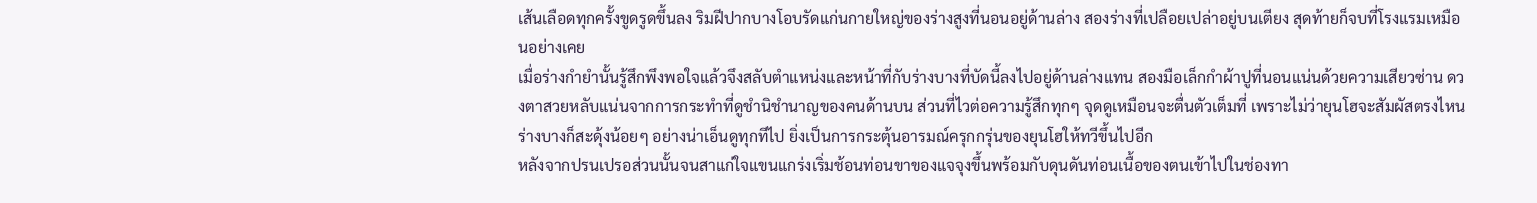เส้นเลือดทุกครั้งขูดรูดขึ้นลง ริมฝีปากบางโอบรัดแก่นกายใหญ่ของร่างสูงที่นอนอยู่ด้านล่าง สองร่างที่เปลือยเปล่าอยู่บนเตียง สุดท้ายก็จบที่โรงแรมเหมือนอย่างเคย
เมื่อร่างกำยำนั้นรู้สึกพึงพอใจแล้วจึงสลับตำแหน่งและหน้าที่กับร่างบางที่บัดนี้ลงไปอยู่ด้านล่างแทน สองมือเล็กกำผ้าปูที่นอนแน่นด้วยความเสียวซ่าน ดวงตาสวยหลับแน่นจากการกระทำที่ดูชำนิชำนาญของคนด้านบน ส่วนที่ไวต่อความรู้สึกทุกๆ จุดดูเหมือนจะตื่นตัวเต็มที่ เพราะไม่ว่ายุนโฮจะสัมผัสตรงไหน ร่างบางก็สะดุ้งน้อยๆ อย่างน่าเอ็นดูทุกทีไป ยิ่งเป็นการกระตุ้นอารมณ์ครุกกรุ่นของยุนโฮให้ทวีขึ้นไปอีก
หลังจากปรนเปรอส่วนนั้นจนสาแก่ใจแขนแกร่งเริ่มช้อนท่อนขาของแจจุงขึ้นพร้อมกับดุนดันท่อนเนื้อของตนเข้าไปในช่องทา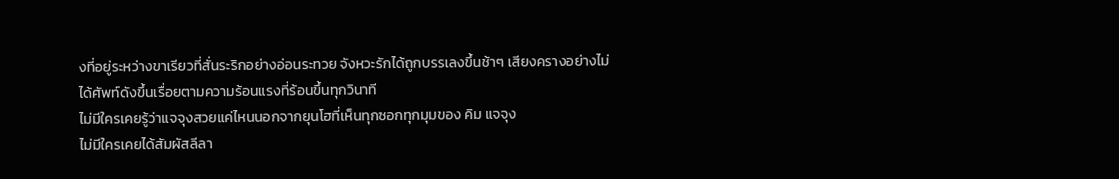งที่อยู่ระหว่างขาเรียวที่สั่นระริกอย่างอ่อนระทวย จังหวะรักได้ถูกบรรเลงขึ้นช้าๆ เสียงครางอย่างไม่ได้ศัพท์ดังขึ้นเรื่อยตามความร้อนแรงที่ร้อนขึ้นทุกวินาที
ไม่มีใครเคยรู้ว่าแจจุงสวยแค่ไหนนอกจากยุนโฮที่เห็นทุกซอกทุกมุมของ คิม แจจุง
ไม่มีใครเคยได้สัมผัสลีลา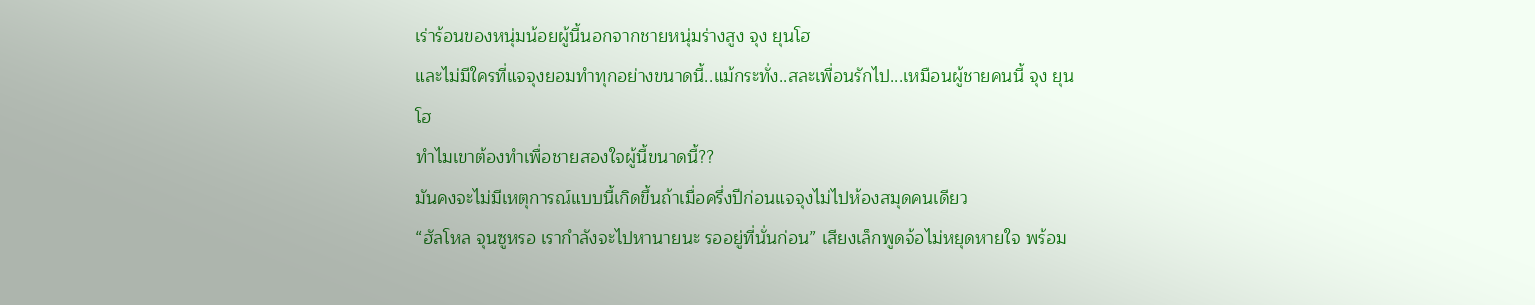เร่าร้อนของหนุ่มน้อยผู้นี้นอกจากชายหนุ่มร่างสูง จุง ยุนโฮ
และไม่มีใครที่แจจุงยอมทำทุกอย่างขนาดนี้..แม้กระทั่ง..สละเพื่อนรักไป...เหมือนผู้ชายคนนี้ จุง ยุนโฮ
ทำไมเขาต้องทำเพื่อชายสองใจผู้นี้ขนาดนี้??
มันคงจะไม่มีเหตุการณ์แบบนี้เกิดขึ้นถ้าเมื่อครึ่งปีก่อนแจจุงไม่ไปห้องสมุดคนเดียว
“ฮัลโหล จุนซูหรอ เรากำลังจะไปหานายนะ รออยู่ที่นั่นก่อน” เสียงเล็กพูดจ้อไม่หยุดหายใจ พร้อม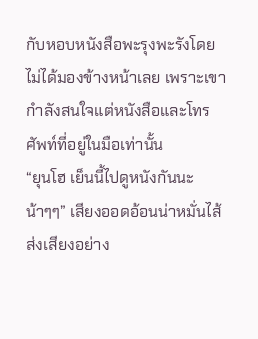กับหอบหนังสือพะรุงพะรังโดยไม่ได้มองข้างหน้าเลย เพราะเขากำลังสนใจแต่หนังสือและโทรศัพท์ที่อยู่ในมือเท่านั้น
“ยุนโฮ เย็นนี้ไปดูหนังกันนะ น้าๆๆ” เสียงออดอ้อนน่าหมั่นไส้ส่งเสียงอย่าง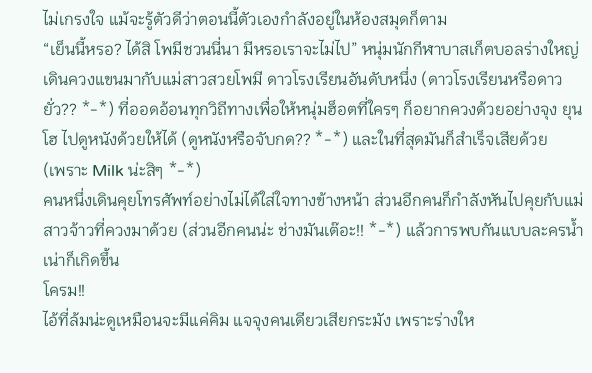ไม่เกรงใจ แม้จะรู้ตัวดีว่าตอนนี้ตัวเองกำลังอยู่ในห้องสมุดก็ตาม
“เย็นนี้หรอ? ได้สิ โพมีชวนนี่นา มีหรอเราจะไม่ไป” หนุ่มนักกีฬาบาสเก็ตบอลร่างใหญ่เดินควงแขนมากับแม่สาวสวยโพมี ดาวโรงเรียนอันดับหนึ่ง (ดาวโรงเรียนหรือดาวยั่ว?? *-*) ที่ออดอ้อนทุกวิถีทางเพื่อให้หนุ่มฮ็อตที่ใครๆ ก็อยากควงด้วยอย่างจุง ยุนโฮ ไปดูหนังด้วยให้ได้ (ดูหนังหรือจับกด?? *-*) และในที่สุดมันก็สำเร็จเสียด้วย
(เพราะ Milk น่ะสิๆ *-*)
คนหนึ่งเดินคุยโทรศัพท์อย่างไม่ได้ใส่ใจทางข้างหน้า ส่วนอีกคนก็กำลังหันไปคุยกับแม่สาวจ้าวที่ควงมาด้วย (ส่วนอีกคนน่ะ ช่างมันเต๊อะ!! *-*) แล้วการพบกันแบบละครน้ำเน่าก็เกิดขึ้น
โครม!!
ไอ้ที่ล้มน่ะดูเหมือนจะมีแค่คิม แจจุงคนเดียวเสียกระมัง เพราะร่างให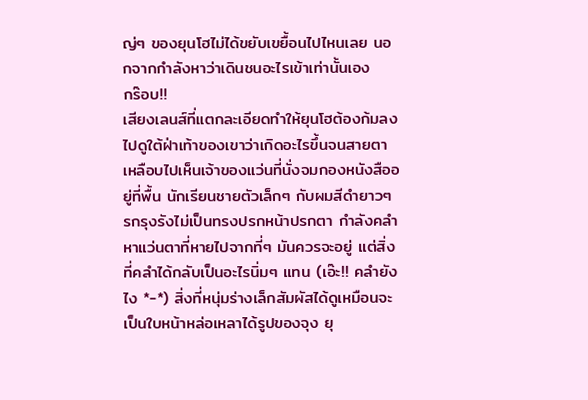ญ่ๆ ของยุนโฮไม่ได้ขยับเขยื้อนไปไหนเลย นอกจากกำลังหาว่าเดินชนอะไรเข้าเท่านั้นเอง
กร๊อบ!!
เสียงเลนส์ที่แตกละเอียดทำให้ยุนโฮต้องก้มลงไปดูใต้ฝ่าเท้าของเขาว่าเกิดอะไรขึ้นจนสายตาเหลือบไปเห็นเจ้าของแว่นที่นั่งจมกองหนังสืออยู่ที่พื้น นักเรียนชายตัวเล็กๆ กับผมสีดำยาวๆ รกรุงรังไม่เป็นทรงปรกหน้าปรกตา กำลังคลำหาแว่นตาที่หายไปจากที่ๆ มันควรจะอยู่ แต่สิ่งที่คลำได้กลับเป็นอะไรนิ่มๆ แทน (เอ๊ะ!! คลำยังไง *-*) สิ่งที่หนุ่มร่างเล็กสัมผัสได้ดูเหมือนจะเป็นใบหน้าหล่อเหลาได้รูปของจุง ยุ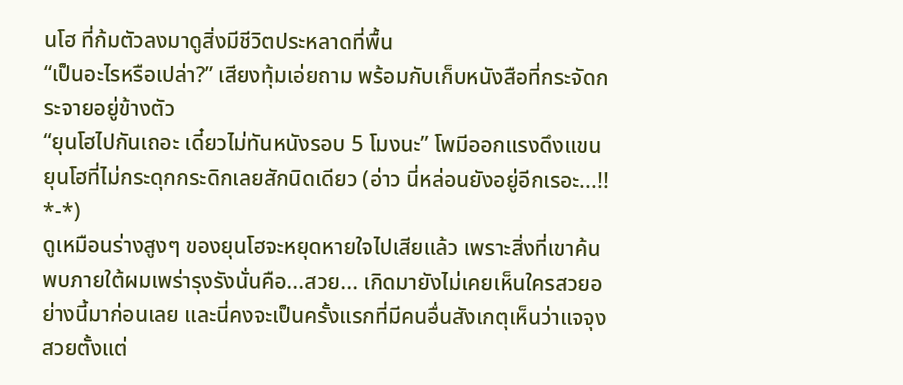นโฮ ที่ก้มตัวลงมาดูสิ่งมีชีวิตประหลาดที่พื้น
“เป็นอะไรหรือเปล่า?” เสียงทุ้มเอ่ยถาม พร้อมกับเก็บหนังสือที่กระจัดกระจายอยู่ข้างตัว
“ยุนโฮไปกันเถอะ เดี๋ยวไม่ทันหนังรอบ 5 โมงนะ” โพมีออกแรงดึงแขนยุนโฮที่ไม่กระดุกกระดิกเลยสักนิดเดียว (อ่าว นี่หล่อนยังอยู่อีกเรอะ...!! *-*)
ดูเหมือนร่างสูงๆ ของยุนโฮจะหยุดหายใจไปเสียแล้ว เพราะสิ่งที่เขาค้นพบภายใต้ผมเพร่ารุงรังนั่นคือ...สวย... เกิดมายังไม่เคยเห็นใครสวยอย่างนี้มาก่อนเลย และนี่คงจะเป็นครั้งแรกที่มีคนอื่นสังเกตุเห็นว่าแจจุงสวยตั้งแต่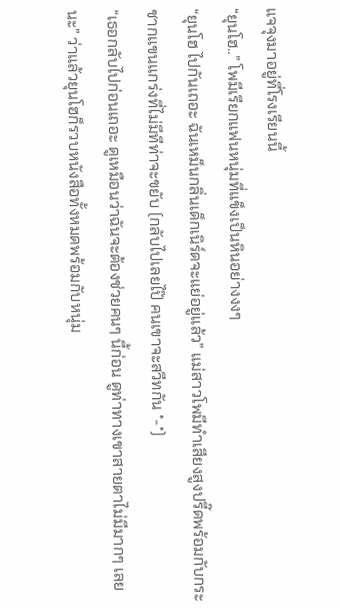แจจุงมาอยู่ที่โรงเรียนนี้
“ยุนโฮ..” โพมีเรียกแฟนหนุ่มที่แข็งเป็นหินอย่างงงๆ
“ยุนโฮ ไปกันเถอะ ฉันเหม็นกลิ่นเด็กเนิร์ดจะแย่อยู่แล้ว” แม่สาวโพมีทำเสียงสูงปรี๊ดพร้อมกับกระชากแขนแกร่งที่ไม่มีทีท่าจะขยับ (กลับไปเลยไป๊ คนเขาจะสวีทกัน *-*)
“เธอกลับไปก่อนเถอะ ดูเหมือนว่าฉันจะต้องช่วยคนๆ นี้ก่อน ดูท่าทางเขาสายตาไม่มีมากๆ เลยนะ” ว่าแล้วยุนโฮก็รวบหนังสือทั้งหมดพร้อมกับหนุ่ม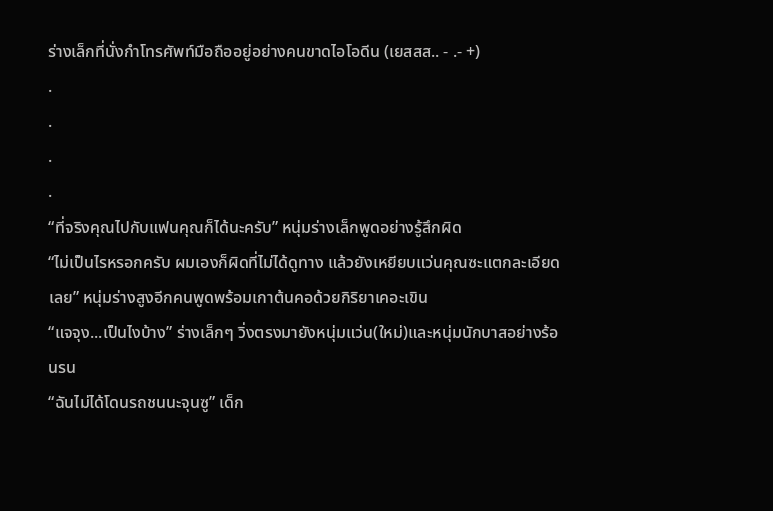ร่างเล็กที่นั่งกำโทรศัพท์มือถืออยู่อย่างคนขาดไอโอดีน (เยสสส.. - .- +)
.
.
.
.
“ที่จริงคุณไปกับแฟนคุณก็ได้นะครับ” หนุ่มร่างเล็กพูดอย่างรู้สึกผิด
“ไม่เป็นไรหรอกครับ ผมเองก็ผิดที่ไม่ได้ดูทาง แล้วยังเหยียบแว่นคุณซะแตกละเอียดเลย” หนุ่มร่างสูงอีกคนพูดพร้อมเกาต้นคอด้วยกิริยาเคอะเขิน
“แจจุง...เป็นไงบ้าง” ร่างเล็กๆ วิ่งตรงมายังหนุ่มแว่น(ใหม่)และหนุ่มนักบาสอย่างร้อนรน
“ฉันไม่ได้โดนรถชนนะจุนซู” เด็ก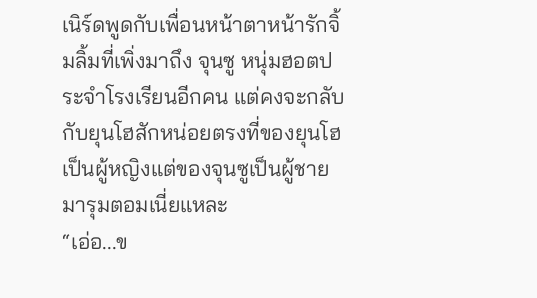เนิร์ดพูดกับเพื่อนหน้าตาหน้ารักจิ้มลิ้มที่เพิ่งมาถึง จุนซู หนุ่มฮอตประจำโรงเรียนอีกคน แต่คงจะกลับกับยุนโฮสักหน่อยตรงที่ของยุนโฮเป็นผู้หญิงแต่ของจุนซูเป็นผู้ชายมารุมตอมเนี่ยแหละ
“เอ่อ...ข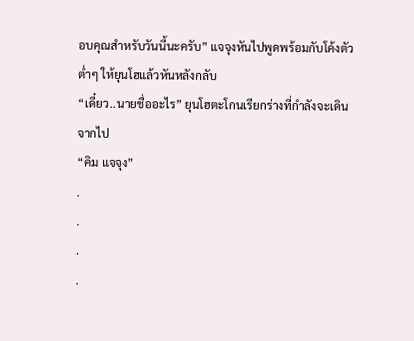อบคุณสำหรับวันนี้นะครับ” แจจุงหันไปพูดพร้อมกับโค้งตัวต่ำๆ ให้ยุนโฮแล้วหันหลังกลับ
“เดี๋ยว..นายชื่ออะไร” ยุนโฮตะโกนเรียกร่างที่กำลังจะเดินจากไป
“คิม แจจุง”
.
.
.
.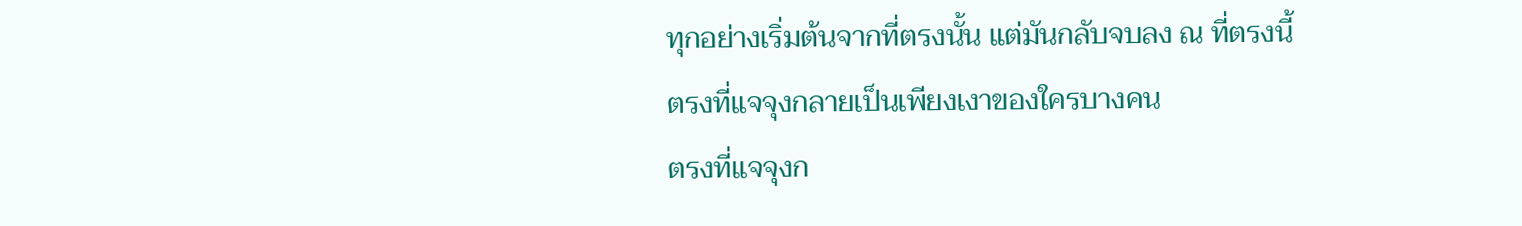ทุกอย่างเริ่มต้นจากที่ตรงนั้น แต่มันกลับจบลง ณ ที่ตรงนี้
ตรงที่แจจุงกลายเป็นเพียงเงาของใครบางคน
ตรงที่แจจุงก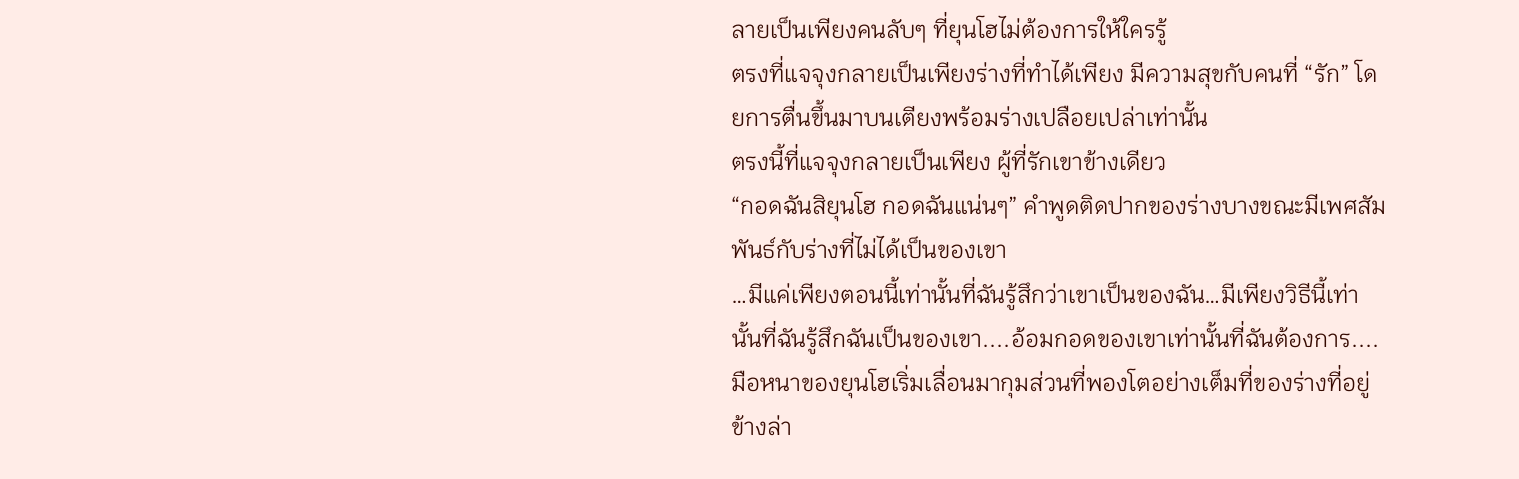ลายเป็นเพียงคนลับๆ ที่ยุนโฮไม่ต้องการให้ใครรู้
ตรงที่แจจุงกลายเป็นเพียงร่างที่ทำได้เพียง มีความสุขกับคนที่ “รัก” โดยการตื่นขึ้นมาบนเตียงพร้อมร่างเปลือยเปล่าเท่านั้น
ตรงนี้ที่แจจุงกลายเป็นเพียง ผู้ที่รักเขาข้างเดียว
“กอดฉันสิยุนโฮ กอดฉันแน่นๆ” คำพูดติดปากของร่างบางขณะมีเพศสัมพันธ์กับร่างที่ไม่ได้เป็นของเขา
…มีแค่เพียงตอนนี้เท่านั้นที่ฉันรู้สึกว่าเขาเป็นของฉัน…มีเพียงวิธีนี้เท่านั้นที่ฉันรู้สึกฉันเป็นของเขา....อ้อมกอดของเขาเท่านั้นที่ฉันต้องการ....
มือหนาของยุนโฮเริ่มเลื่อนมากุมส่วนที่พองโตอย่างเต็มที่ของร่างที่อยู่ข้างล่า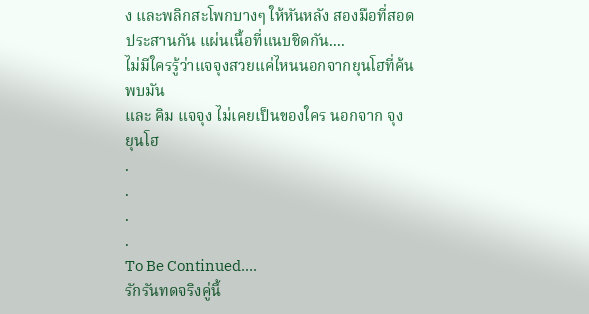ง และพลิกสะโพกบางๆ ให้หันหลัง สองมือที่สอดประสานกัน แผ่นเนื้อที่แนบชิดกัน....
ไม่มีใครรู้ว่าแจจุงสวยแค่ไหนนอกจากยุนโฮที่ค้นพบมัน
และ คิม แจจุง ไม่เคยเป็นของใคร นอกจาก จุง ยุนโฮ
.
.
.
.
To Be Continued….
รักรันทดจริงคู่นี้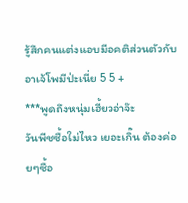รู้สึกคนแต่งแอบมีอคติส่วนตัวกับอาเจ้โพมีป่ะเนี่ย 5 5 +
***พูดถึงหนุ่มเฮี้ยวอ่าจ๊ะ
วันพีชซื้อใม่ไหว เยอะเกิ๊น ต้องค่อยๆซื้อ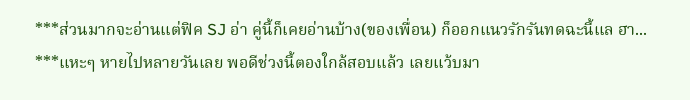***ส่วนมากจะอ่านแต่ฟิค SJ อ่า คู่นี้ก็เคยอ่านบ้าง(ของเพื่อน) ก็ออกแนวรักรันทดฉะนี้แล ฮา...
***แหะๆ หายไปหลายวันเลย พอดีช่วงนี้ตองใกล้สอบแล้ว เลยแว้บมา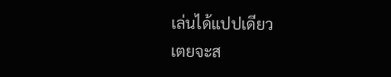เล่นได้แปปเดียว
เตยจะส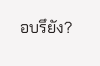อบรึยัง?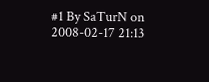#1 By SaTurN on 2008-02-17 21:13